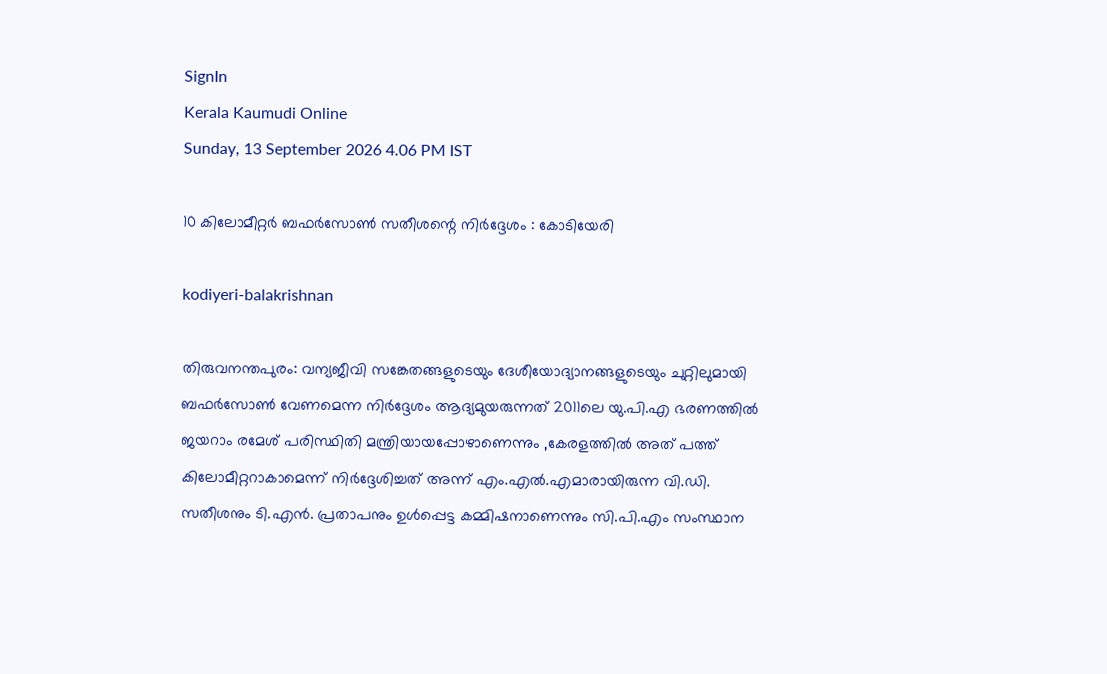SignIn
Kerala Kaumudi Online
Sunday, 13 September 2026 4.06 PM IST

10 കിലോമീറ്റർ ബഫർസോൺ സതീശന്റെ നിർദ്ദേശം : കോടിയേരി

kodiyeri-balakrishnan

തിരുവനന്തപുരം: വന്യജീവി സങ്കേതങ്ങളുടെയും ദേശീയോദ്യാനങ്ങളുടെയും ചുറ്റിലുമായി ബഫർസോൺ വേണമെന്ന നിർദ്ദേശം ആദ്യമുയരുന്നത് 2011ലെ യു.പി.എ ഭരണത്തിൽ ജയറാം രമേശ് പരിസ്ഥിതി മന്ത്രിയായപ്പോഴാണെന്നും ,കേരളത്തിൽ അത് പത്ത് കിലോമീറ്ററാകാമെന്ന് നിർദ്ദേശിച്ചത് അന്ന് എം.എൽ.എമാരായിരുന്ന വി.ഡി. സതീശനും ടി.എൻ. പ്രതാപനും ഉൾപ്പെട്ട കമ്മിഷനാണെന്നും സി.പി.എം സംസ്ഥാന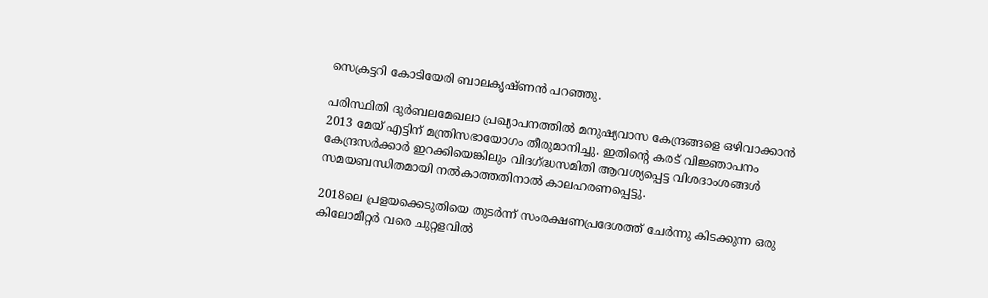സെക്രട്ടറി കോടിയേരി ബാലകൃഷ്ണൻ പറഞ്ഞു.

പരിസ്ഥിതി ദുർബലമേഖലാ പ്രഖ്യാപനത്തിൽ മനുഷ്യവാസ കേന്ദ്രങ്ങളെ ഒഴിവാക്കാൻ 2013 മേയ് എട്ടിന് മന്ത്രിസഭായോഗം തീരുമാനിച്ചു. ഇതിന്റെ കരട് വിജ്ഞാപനം കേന്ദ്രസർക്കാർ ഇറക്കിയെങ്കിലും വിദഗ്ദ്ധസമിതി ആവശ്യപ്പെട്ട വിശദാംശങ്ങൾ സമയബന്ധിതമായി നൽകാത്തതിനാൽ കാലഹരണപ്പെട്ടു.

2018ലെ പ്രളയക്കെടുതിയെ തുടർന്ന് സംരക്ഷണപ്രദേശത്ത് ചേർന്നു കിടക്കുന്ന ഒരു കിലോമീറ്റർ വരെ ചുറ്റളവിൽ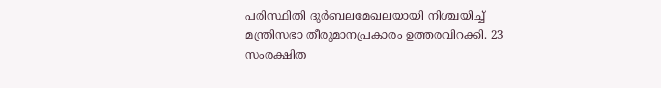പരിസ്ഥിതി ദുർബലമേഖലയായി നിശ്ചയിച്ച് മന്ത്രിസഭാ തീരുമാനപ്രകാരം ഉത്തരവിറക്കി. 23 സംരക്ഷിത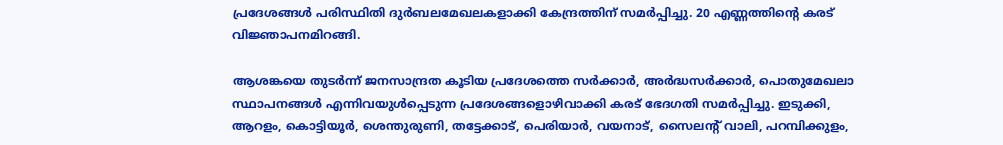പ്രദേശങ്ങൾ പരിസ്ഥിതി ദുർബലമേഖലകളാക്കി കേന്ദ്രത്തിന് സമർപ്പിച്ചു. 20 എണ്ണത്തിന്റെ കരട് വിജ്ഞാപനമിറങ്ങി.

ആശങ്കയെ തുടർന്ന് ജനസാന്ദ്രത കൂടിയ പ്രദേശത്തെ സർക്കാർ, അർദ്ധസർക്കാർ, പൊതുമേഖലാ സ്ഥാപനങ്ങൾ എന്നിവയുൾപ്പെടുന്ന പ്രദേശങ്ങളൊഴിവാക്കി കരട് ഭേദഗതി സമർപ്പിച്ചു. ഇടുക്കി, ആറളം, കൊട്ടിയൂർ, ശെന്തുരുണി, തട്ടേക്കാട്, പെരിയാർ, വയനാട്, സൈലന്റ് വാലി, പറമ്പിക്കുളം,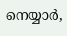നെയ്യാർ,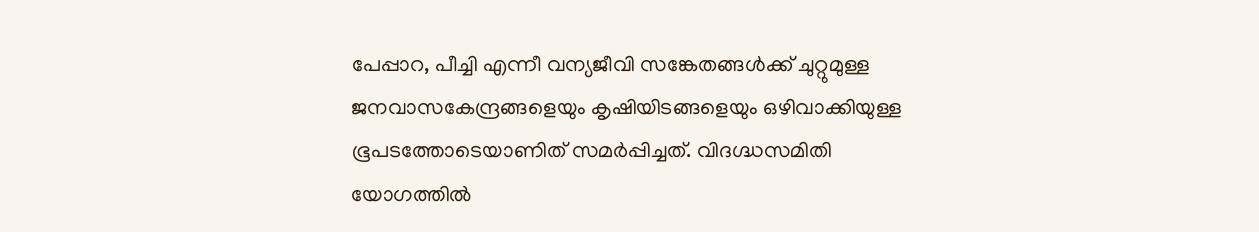പേപ്പാറ, പീച്ചി എന്നീ വന്യജീവി സങ്കേതങ്ങൾക്ക് ചുറ്റുമുള്ള ജനവാസകേന്ദ്രങ്ങളെയും കൃഷിയിടങ്ങളെയും ഒഴിവാക്കിയുള്ള ഭൂപടത്തോടെയാണിത് സമർപ്പിച്ചത്. വിദഗ്ദ്ധസമിതി യോഗത്തിൽ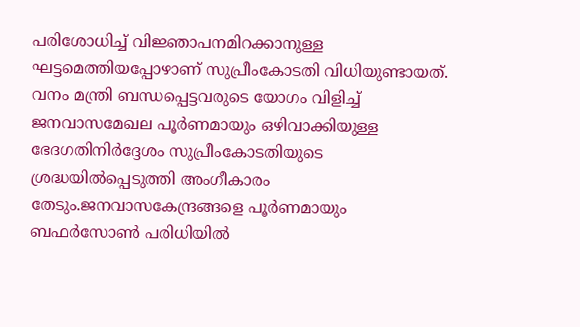പരിശോധിച്ച് വിജ്ഞാപനമിറക്കാനുള്ള ഘട്ടമെത്തിയപ്പോഴാണ് സുപ്രീംകോടതി വിധിയുണ്ടായത്. വനം മന്ത്രി ബന്ധപ്പെട്ടവരുടെ യോഗം വിളിച്ച് ജനവാസമേഖല പൂർണമായും ഒഴിവാക്കിയുള്ള ഭേദഗതിനിർദ്ദേശം സുപ്രീംകോടതിയുടെ ശ്രദ്ധയിൽപ്പെടുത്തി അംഗീകാരം തേടും.ജനവാസകേന്ദ്രങ്ങളെ പൂർണമായും ബഫർസോൺ പരിധിയിൽ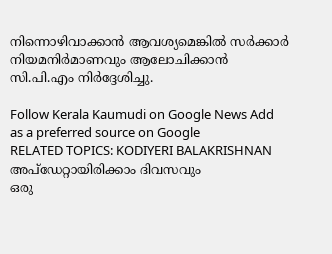നിന്നൊഴിവാക്കാൻ ആവശ്യമെങ്കിൽ സർക്കാർ നിയമനിർമാണവും ആലോചിക്കാൻ സി.പി.എം നിർദ്ദേശിച്ചു.

Follow Kerala Kaumudi on Google News Add as a preferred source on Google
RELATED TOPICS: KODIYERI BALAKRISHNAN
അപ്ഡേറ്റായിരിക്കാം ദിവസവും
ഒരു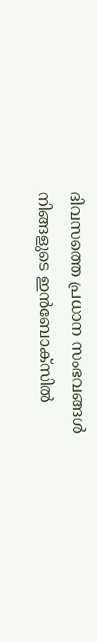ദിവസത്തെ പ്രധാന സംഭവങ്ങൾ നിങ്ങളുടെ ഇൻബോക്സിൽ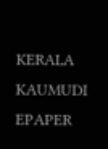KERALA KAUMUDI EPAPER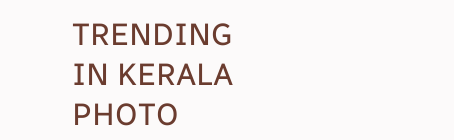TRENDING IN KERALA
PHOTO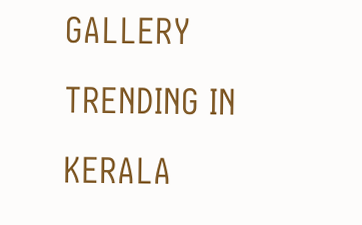GALLERY
TRENDING IN KERALA